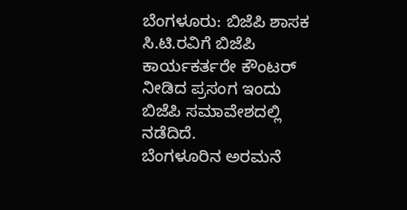ಬೆಂಗಳೂರು: ಬಿಜೆಪಿ ಶಾಸಕ ಸಿ.ಟಿ.ರವಿಗೆ ಬಿಜೆಪಿ ಕಾರ್ಯಕರ್ತರೇ ಕೌಂಟರ್ ನೀಡಿದ ಪ್ರಸಂಗ ಇಂದು ಬಿಜೆಪಿ ಸಮಾವೇಶದಲ್ಲಿ ನಡೆದಿದೆ.
ಬೆಂಗಳೂರಿನ ಅರಮನೆ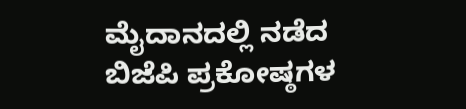ಮೈದಾನದಲ್ಲಿ ನಡೆದ ಬಿಜೆಪಿ ಪ್ರಕೋಷ್ಠಗಳ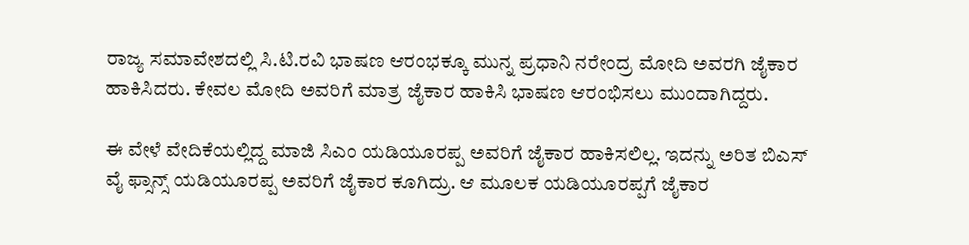ರಾಜ್ಯ ಸಮಾವೇಶದಲ್ಲಿ ಸಿ.ಟಿ.ರವಿ ಭಾಷಣ ಆರಂಭಕ್ಕೂ ಮುನ್ನ ಪ್ರಧಾನಿ ನರೇಂದ್ರ ಮೋದಿ ಅವರಗಿ ಜೈಕಾರ ಹಾಕಿಸಿದರು. ಕೇವಲ ಮೋದಿ ಅವರಿಗೆ ಮಾತ್ರ ಜೈಕಾರ ಹಾಕಿಸಿ ಭಾಷಣ ಆರಂಭಿಸಲು ಮುಂದಾಗಿದ್ದರು.

ಈ ವೇಳೆ ವೇದಿಕೆಯಲ್ಲಿದ್ದ ಮಾಜಿ ಸಿಎಂ ಯಡಿಯೂರಪ್ಪ ಅವರಿಗೆ ಜೈಕಾರ ಹಾಕಿಸಲಿಲ್ಲ. ಇದನ್ನು ಅರಿತ ಬಿಎಸ್ ವೈ ಫ್ಸಾನ್ಸ್ ಯಡಿಯೂರಪ್ಪ ಅವರಿಗೆ ಜೈಕಾರ ಕೂಗಿದ್ರು. ಆ ಮೂಲಕ ಯಡಿಯೂರಪ್ಪಗೆ ಜೈಕಾರ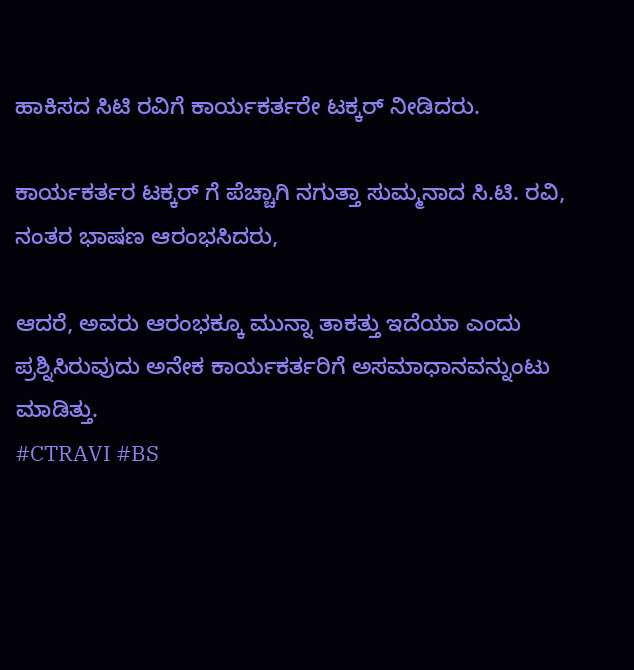ಹಾಕಿಸದ ಸಿಟಿ ರವಿಗೆ ಕಾರ್ಯಕರ್ತರೇ ಟಕ್ಕರ್ ನೀಡಿದರು.

ಕಾರ್ಯಕರ್ತರ ಟಕ್ಕರ್ ಗೆ ಪೆಚ್ಚಾಗಿ ನಗುತ್ತಾ ಸುಮ್ಮನಾದ ಸಿ.ಟಿ. ರವಿ, ನಂತರ ಭಾಷಣ ಆರಂಭಸಿದರು,

ಆದರೆ, ಅವರು ಆರಂಭಕ್ಕೂ ಮುನ್ನಾ ತಾಕತ್ತು ಇದೆಯಾ ಎಂದು ಪ್ರಶ್ನಿಸಿರುವುದು ಅನೇಕ ಕಾರ್ಯಕರ್ತರಿಗೆ ಅಸಮಾಧಾನವನ್ನುಂಟು ಮಾಡಿತ್ತು.
#CTRAVI #BS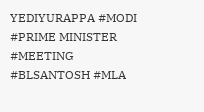YEDIYURAPPA #MODI #PRIME MINISTER #MEETING #BLSANTOSH #MLA